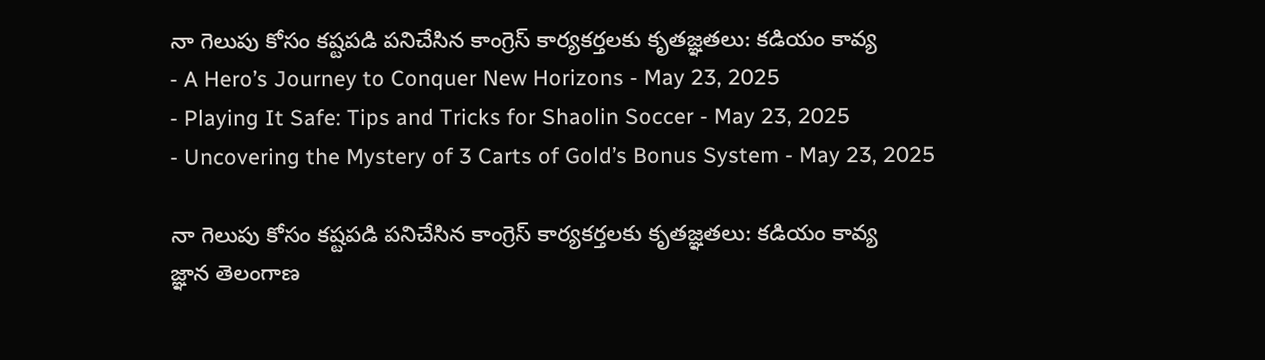నా గెలుపు కోసం కష్టపడి పనిచేసిన కాంగ్రెస్ కార్యకర్తలకు కృతజ్ఞతలు: కడియం కావ్య
- A Hero’s Journey to Conquer New Horizons - May 23, 2025
- Playing It Safe: Tips and Tricks for Shaolin Soccer - May 23, 2025
- Uncovering the Mystery of 3 Carts of Gold’s Bonus System - May 23, 2025

నా గెలుపు కోసం కష్టపడి పనిచేసిన కాంగ్రెస్ కార్యకర్తలకు కృతజ్ఞతలు: కడియం కావ్య
జ్ఞాన తెలంగాణ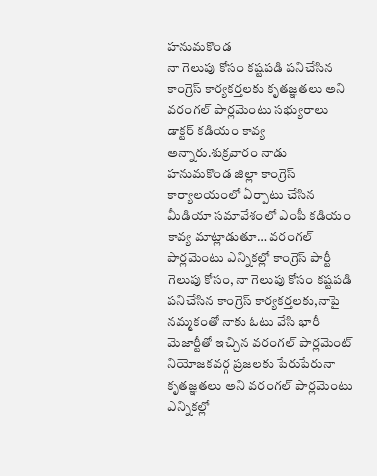హనుమకొండ
నా గెలుపు కోసం కష్టపడి పనిచేసిన కాంగ్రెస్ కార్యకర్తలకు కృతజ్ఞతలు అని వరంగల్ పార్లమెంటు సభ్యురాలు డాక్టర్ కడియం కావ్య అన్నారు.శుక్రవారం నాడు హనుమకొండ జిల్లా కాంగ్రెస్ కార్యాలయంలో ఏర్పాటు చేసిన మీడియా సమావేశంలో ఎంపీ కడియం కావ్య మాట్లాడుతూ… వరంగల్ పార్లమెంటు ఎన్నికల్లో కాంగ్రెస్ పార్టీ గెలుపు కోసం, నా గెలుపు కోసం కష్టపడి పనిచేసిన కాంగ్రెస్ కార్యకర్తలకు,నాపై నమ్మకంతో నాకు ఓటు వేసి భారీ మెజార్టీతో ఇచ్చిన వరంగల్ పార్లమెంట్ నియోజకవర్గ ప్రజలకు పేరుపేరునా కృతజ్ఞతలు అని వరంగల్ పార్లమెంటు ఎన్నికల్లో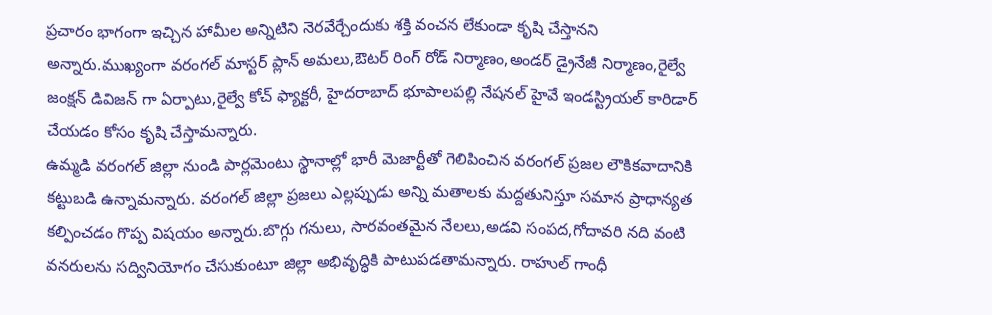ప్రచారం భాగంగా ఇచ్చిన హామీల అన్నిటిని నెరవేర్చేందుకు శక్తి వంచన లేకుండా కృషి చేస్తానని అన్నారు.ముఖ్యంగా వరంగల్ మాస్టర్ ప్లాన్ అమలు,ఔటర్ రింగ్ రోడ్ నిర్మాణం,అండర్ డ్రైనేజీ నిర్మాణం,రైల్వే జంక్షన్ డివిజన్ గా ఏర్పాటు,రైల్వే కోచ్ ఫ్యాక్టరీ, హైదరాబాద్ భూపాలపల్లి నేషనల్ హైవే ఇండస్ట్రియల్ కారిడార్ చేయడం కోసం కృషి చేస్తామన్నారు.
ఉమ్మడి వరంగల్ జిల్లా నుండి పార్లమెంటు స్థానాల్లో భారీ మెజార్టీతో గెలిపించిన వరంగల్ ప్రజల లౌకికవాదానికి కట్టుబడి ఉన్నామన్నారు. వరంగల్ జిల్లా ప్రజలు ఎల్లప్పుడు అన్ని మతాలకు మద్దతునిస్తూ సమాన ప్రాధాన్యత కల్పించడం గొప్ప విషయం అన్నారు.బొగ్గు గనులు, సారవంతమైన నేలలు,అడవి సంపద,గోదావరి నది వంటి వనరులను సద్వినియోగం చేసుకుంటూ జిల్లా అభివృద్ధికి పాటుపడతామన్నారు. రాహుల్ గాంధీ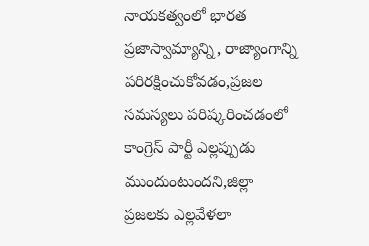నాయకత్వంలో భారత ప్రజాస్వామ్యాన్ని, రాజ్యాంగాన్ని పరిరక్షించుకోవడం,ప్రజల సమస్యలు పరిష్కరించడంలో కాంగ్రెస్ పార్టీ ఎల్లప్పుడు ముందుంటుందని,జిల్లా ప్రజలకు ఎల్లవేళలా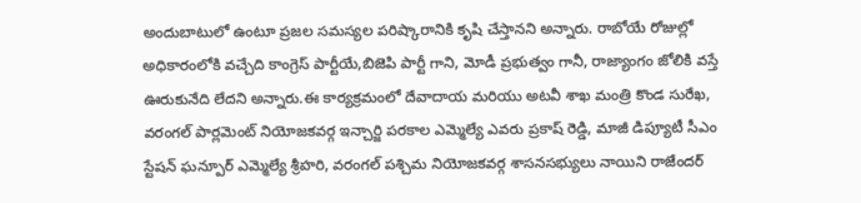అందుబాటులో ఉంటూ ప్రజల సమస్యల పరిష్కారానికి కృషి చేస్తానని అన్నారు. రాబోయే రోజుల్లో అధికారంలోకి వచ్చేది కాంగ్రెస్ పార్టీయే,బిజెపి పార్టీ గాని, మోడీ ప్రభుత్వం గానీ, రాజ్యాంగం జోలికి వస్తే ఊరుకునేది లేదని అన్నారు.ఈ కార్యక్రమంలో దేవాదాయ మరియు అటవీ శాఖ మంత్రి కొండ సురేఖ, వరంగల్ పార్లమెంట్ నియోజకవర్గ ఇన్చార్జి పరకాల ఎమ్మెల్యే ఎవరు ప్రకాష్ రెడ్డి, మాజీ డిప్యూటీ సీఎం స్టేషన్ ఘన్పూర్ ఎమ్మెల్యే శ్రీహరి, వరంగల్ పశ్చిమ నియోజకవర్గ శాసనసభ్యులు నాయిని రాజేందర్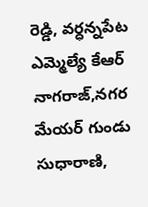రెడ్డి, వర్ధన్నపేట ఎమ్మెల్యే కేఆర్ నాగరాజ్,నగర మేయర్ గుండు సుధారాణి,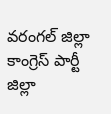వరంగల్ జిల్లా కాంగ్రెస్ పార్టీ జిల్లా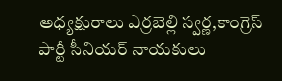అధ్యక్షురాలు ఎర్రబెల్లి స్వర్ణ,కాంగ్రెస్ పార్టీ సీనియర్ నాయకులు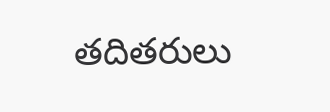తదితరులు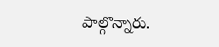పాల్గొన్నారు.